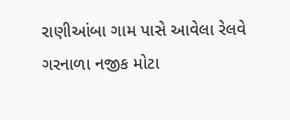રાણીઆંબા ગામ પાસે આવેલા રેલવે ગરનાળા નજીક મોટા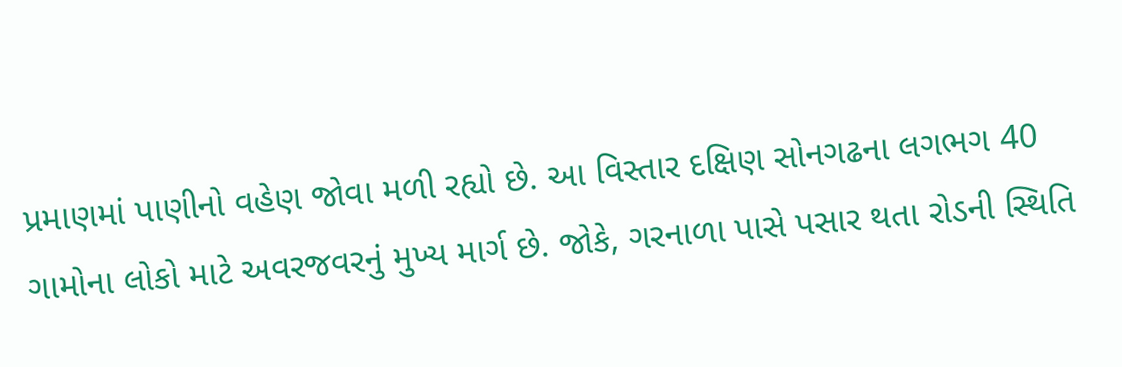પ્રમાણમાં પાણીનો વહેણ જોવા મળી રહ્યો છે. આ વિસ્તાર દક્ષિણ સોનગઢના લગભગ 40 ગામોના લોકો માટે અવરજવરનું મુખ્ય માર્ગ છે. જોકે, ગરનાળા પાસે પસાર થતા રોડની સ્થિતિ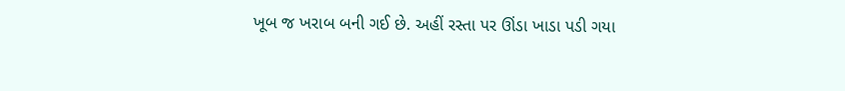ખૂબ જ ખરાબ બની ગઈ છે. અહીં રસ્તા પર ઊંડા ખાડા પડી ગયા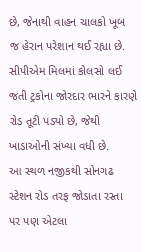છે, જેનાથી વાહન ચાલકો ખૂબ જ હેરાન પરેશાન થઈ રહ્યા છે. સીપીએમ મિલમાં કોલસો લઈ જતી ટ્રકોના જોરદાર ભારને કારણે રોડ તૂટી પડ્યો છે, જેથી ખાડાઓની સંખ્યા વધી છે.
આ સ્થળ નજીકથી સોનગઢ સ્ટેશન રોડ તરફ જોડાતા રસ્તા પર પણ એટલા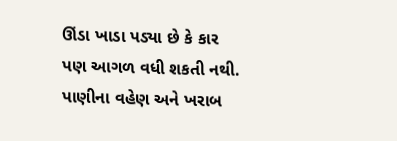ઊંડા ખાડા પડ્યા છે કે કાર પણ આગળ વધી શકતી નથી. પાણીના વહેણ અને ખરાબ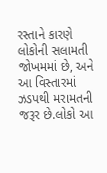રસ્તાને કારણે લોકોની સલામતી જોખમમાં છે, અને આ વિસ્તારમાં ઝડપથી મરામતની જરૂર છે.લોકો આ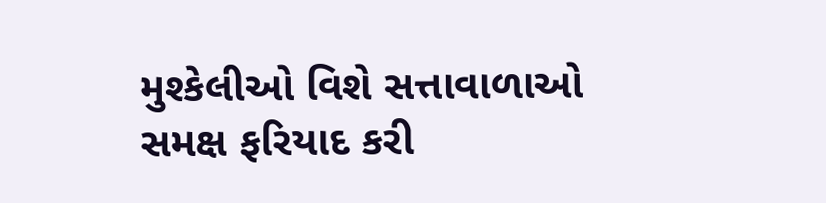મુશ્કેલીઓ વિશે સત્તાવાળાઓ સમક્ષ ફરિયાદ કરી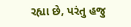રહ્યા છે, પરંતુ હજુ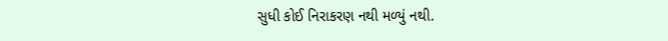સુધી કોઈ નિરાકરણ નથી મળ્યું નથી.